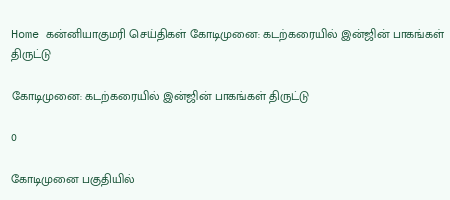Home கன்னியாகுமரி செய்திகள் கோடிமுனை: கடற்கரையில் இன்ஜின் பாகங்கள் திருட்டு

கோடிமுனை: கடற்கரையில் இன்ஜின் பாகங்கள் திருட்டு

0

கோடிமுனை பகுதியில்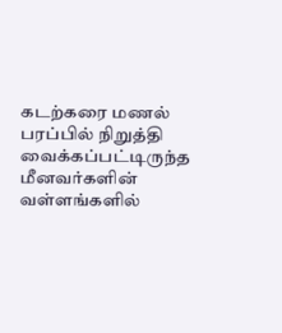கடற்கரை மணல் பரப்பில் நிறுத்தி வைக்கப்பட்டிருந்த மீனவர்களின் வள்ளங்களில்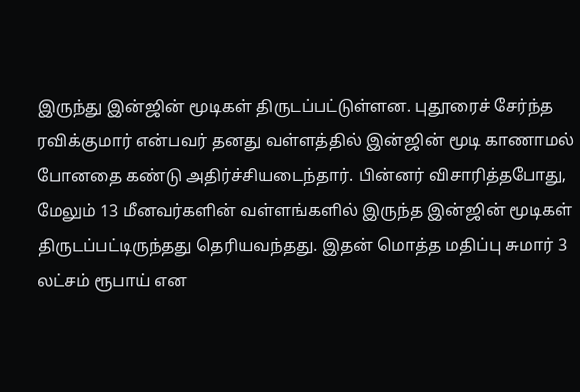இருந்து இன்ஜின் மூடிகள் திருடப்பட்டுள்ளன. புதூரைச் சேர்ந்த ரவிக்குமார் என்பவர் தனது வள்ளத்தில் இன்ஜின் மூடி காணாமல் போனதை கண்டு அதிர்ச்சியடைந்தார். பின்னர் விசாரித்தபோது, மேலும் 13 மீனவர்களின் வள்ளங்களில் இருந்த இன்ஜின் மூடிகள் திருடப்பட்டிருந்தது தெரியவந்தது. இதன் மொத்த மதிப்பு சுமார் 3 லட்சம் ரூபாய் என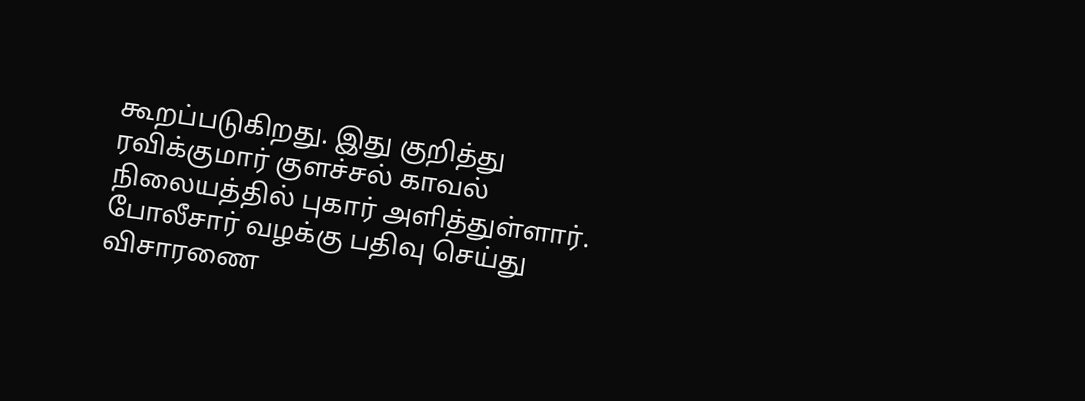கூறப்படுகிறது. இது குறித்து ரவிக்குமார் குளச்சல் காவல் நிலையத்தில் புகார் அளித்துள்ளார். போலீசார் வழக்கு பதிவு செய்து விசாரணை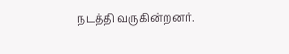நடத்தி வருகின்றனர்.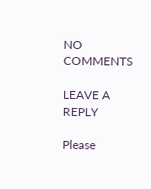NO COMMENTS

LEAVE A REPLY

Please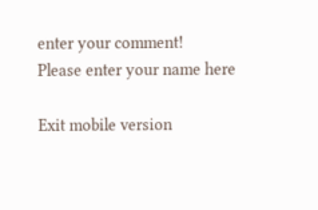enter your comment!
Please enter your name here

Exit mobile version